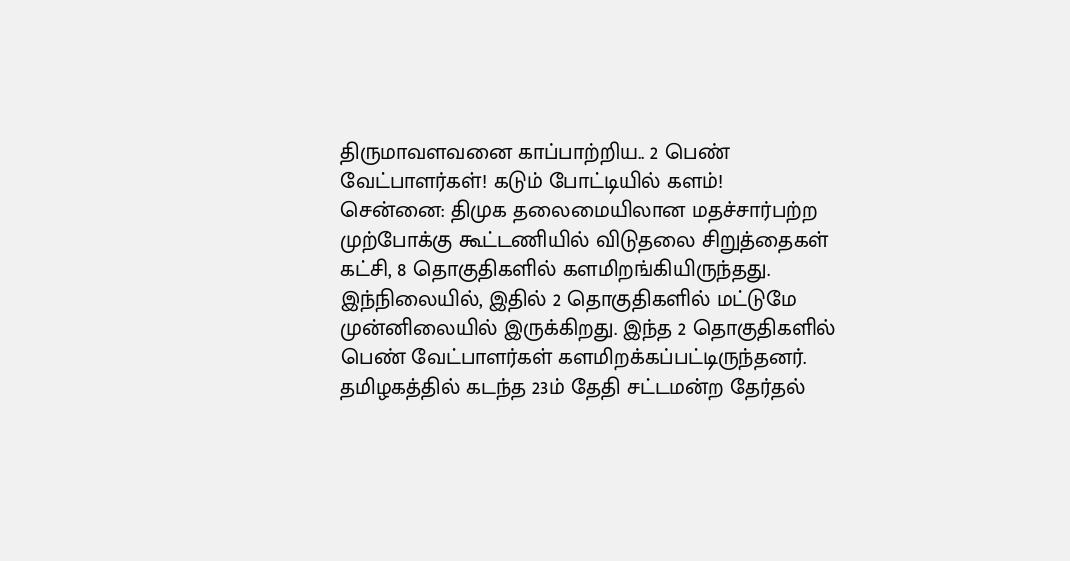திருமாவளவனை காப்பாற்றிய.. 2 பெண் வேட்பாளர்கள்! கடும் போட்டியில் களம்!
சென்னை: திமுக தலைமையிலான மதச்சார்பற்ற முற்போக்கு கூட்டணியில் விடுதலை சிறுத்தைகள் கட்சி, 8 தொகுதிகளில் களமிறங்கியிருந்தது. இந்நிலையில், இதில் 2 தொகுதிகளில் மட்டுமே முன்னிலையில் இருக்கிறது. இந்த 2 தொகுதிகளில் பெண் வேட்பாளர்கள் களமிறக்கப்பட்டிருந்தனர்.
தமிழகத்தில் கடந்த 23ம் தேதி சட்டமன்ற தேர்தல்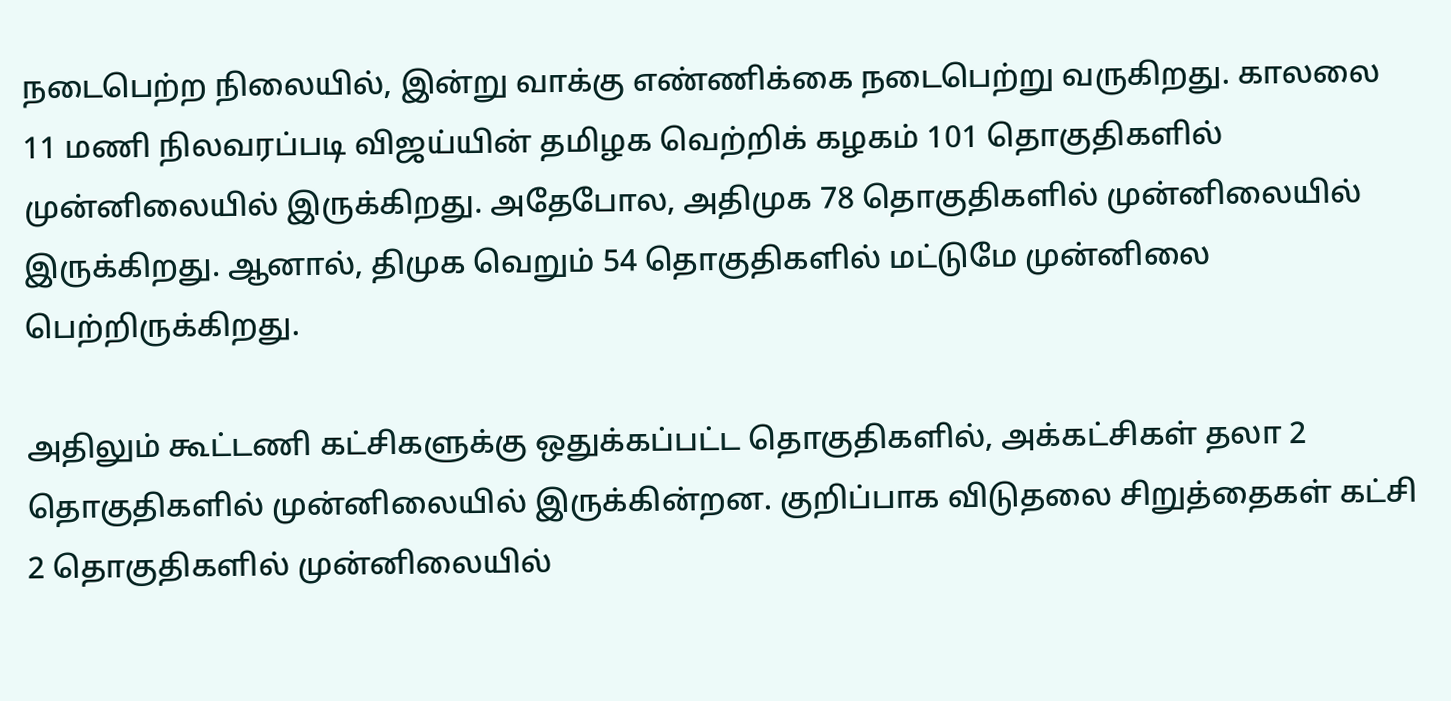நடைபெற்ற நிலையில், இன்று வாக்கு எண்ணிக்கை நடைபெற்று வருகிறது. காலலை 11 மணி நிலவரப்படி விஜய்யின் தமிழக வெற்றிக் கழகம் 101 தொகுதிகளில் முன்னிலையில் இருக்கிறது. அதேபோல, அதிமுக 78 தொகுதிகளில் முன்னிலையில் இருக்கிறது. ஆனால், திமுக வெறும் 54 தொகுதிகளில் மட்டுமே முன்னிலை பெற்றிருக்கிறது.

அதிலும் கூட்டணி கட்சிகளுக்கு ஒதுக்கப்பட்ட தொகுதிகளில், அக்கட்சிகள் தலா 2 தொகுதிகளில் முன்னிலையில் இருக்கின்றன. குறிப்பாக விடுதலை சிறுத்தைகள் கட்சி 2 தொகுதிகளில் முன்னிலையில்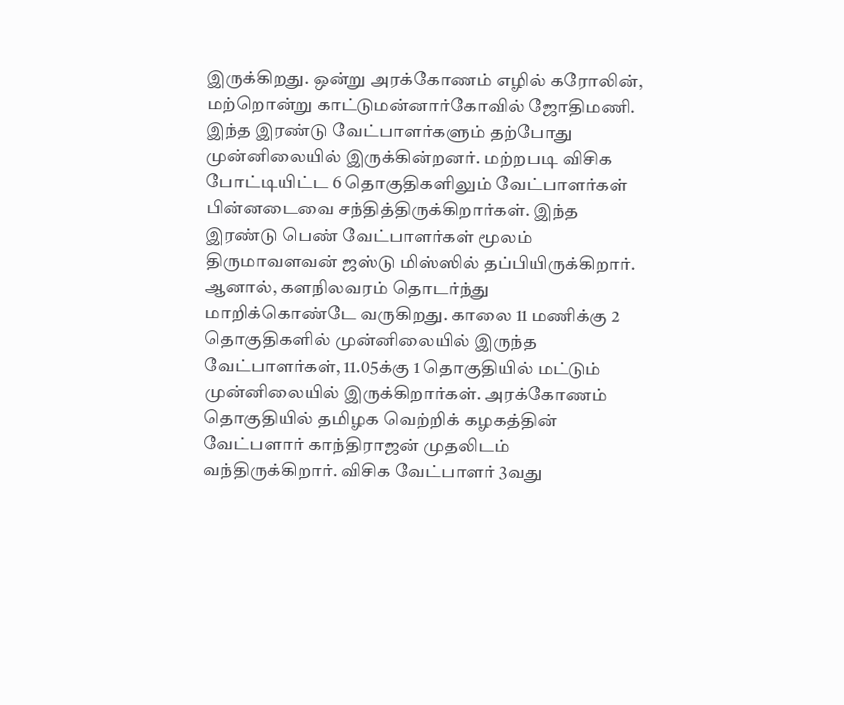இருக்கிறது. ஒன்று அரக்கோணம் எழில் கரோலின், மற்றொன்று காட்டுமன்னார்கோவில் ஜோதிமணி.
இந்த இரண்டு வேட்பாளர்களும் தற்போது முன்னிலையில் இருக்கின்றனர். மற்றபடி விசிக போட்டியிட்ட 6 தொகுதிகளிலும் வேட்பாளர்கள் பின்னடைவை சந்தித்திருக்கிறார்கள். இந்த இரண்டு பெண் வேட்பாளர்கள் மூலம் திருமாவளவன் ஜஸ்டு மிஸ்ஸில் தப்பியிருக்கிறார்.
ஆனால், களநிலவரம் தொடர்ந்து மாறிக்கொண்டே வருகிறது. காலை 11 மணிக்கு 2 தொகுதிகளில் முன்னிலையில் இருந்த வேட்பாளர்கள், 11.05க்கு 1 தொகுதியில் மட்டும் முன்னிலையில் இருக்கிறார்கள். அரக்கோணம் தொகுதியில் தமிழக வெற்றிக் கழகத்தின் வேட்பளார் காந்திராஜன் முதலிடம் வந்திருக்கிறார். விசிக வேட்பாளர் 3வது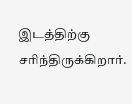இடத்திற்கு சரிந்திருக்கிறார்.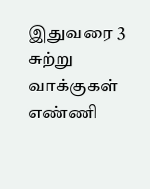இதுவரை 3 சுற்று வாக்குகள் எண்ணி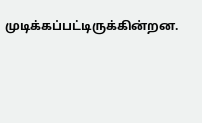முடிக்கப்பட்டிருக்கின்றன.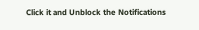Click it and Unblock the Notifications